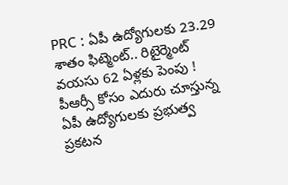PRC : ఏపీ ఉద్యోగులకు 23.29 శాతం ఫిట్మెంట్.. రిటైర్మెంట్ వయసు 62 ఏళ్లకు పెంపు !
పీఆర్సీ కోసం ఎదురు చూస్తున్న ఏపీ ఉద్యోగులకు ప్రభుత్వ ప్రకటన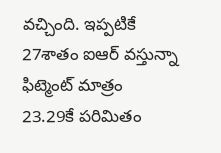వచ్చింది. ఇప్పటికే 27శాతం ఐఆర్ వస్తున్నా ఫిట్మెంట్ మాత్రం 23.29కే పరిమితం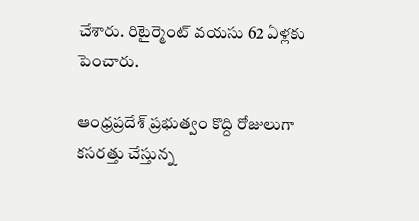చేశారు. రిటైర్మెంట్ వయసు 62 ఏళ్లకు పెంచారు.

ఆంధ్రప్రదేశ్ ప్రభుత్వం కొద్ది రోజులుగా కసరత్తు చేస్తున్న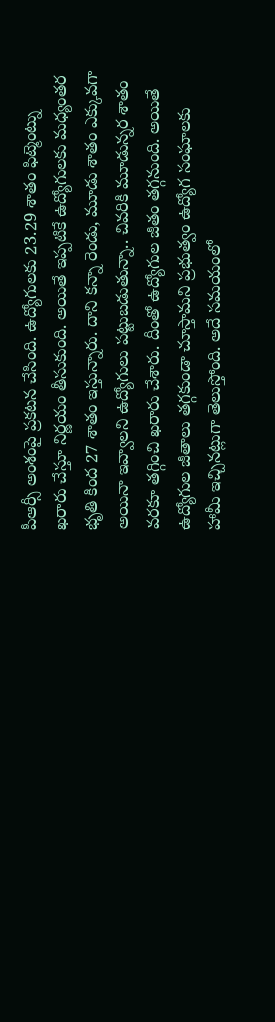పీఆర్సీ అంశంపై ప్రకటన చేసింది. ఉద్యోగులకు 23.29 శాతం ఫిట్మెంట్ను ఖరారు చేస్తూ నిర్ణయం తీసుకుంది. అయితే ఇప్పటికే ఉద్యోగులకు మధ్యంతర భృతి కింద 27 శాతం ఇస్తున్నారు. దాని కన్నా రెండు, మూడు శాతం ఎక్కువగా అయినా ఇవ్వాలని ఉద్యోగులు పట్టుబడుతున్నా.. చివరికి మూడున్నర శాతం వరకూ తగ్గించి ఖరారు చేశారు. దీంతో ఉద్యోగుల జీతం తగ్గనుంది. అయితే ఉద్యోగుల జీతాలు తగ్గకుండా చూస్తామని ప్రభుత్వం ఉద్యోగ సంఘాలకు హామీ ఇచ్చినట్లుగా తెలుస్తోంది. అదే సమయంలో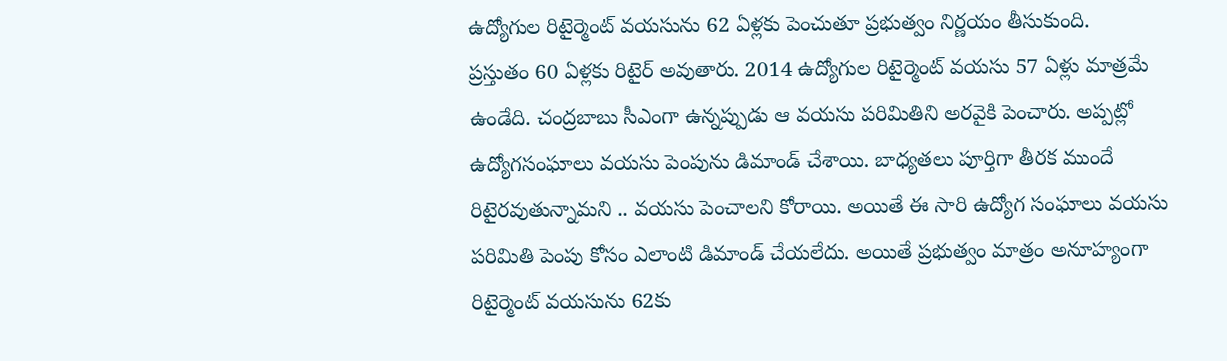ఉద్యోగుల రిటైర్మెంట్ వయసును 62 ఏళ్లకు పెంచుతూ ప్రభుత్వం నిర్ణయం తీసుకుంది.
ప్రస్తుతం 60 ఏళ్లకు రిటైర్ అవుతారు. 2014 ఉద్యోగుల రిటైర్మెంట్ వయసు 57 ఏళ్లు మాత్రమే ఉండేది. చంద్రబాబు సీఎంగా ఉన్నప్పుడు ఆ వయసు పరిమితిని అరవైకి పెంచారు. అప్పట్లో ఉద్యోగసంఘాలు వయసు పెంపును డిమాండ్ చేశాయి. బాధ్యతలు పూర్తిగా తీరక ముందే రిటైరవుతున్నామని .. వయసు పెంచాలని కోరాయి. అయితే ఈ సారి ఉద్యోగ సంఘాలు వయసు పరిమితి పెంపు కోసం ఎలాంటి డిమాండ్ చేయలేదు. అయితే ప్రభుత్వం మాత్రం అనూహ్యంగా రిటైర్మెంట్ వయసును 62కు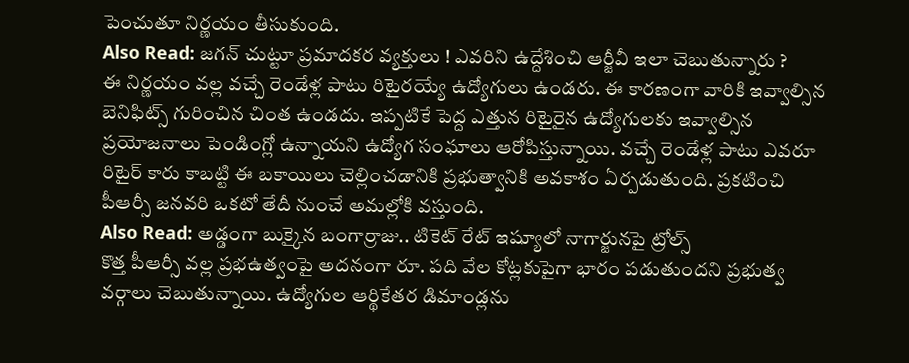పెంచుతూ నిర్ణయం తీసుకుంది.
Also Read: జగన్ చుట్టూ ప్రమాదకర వ్యక్తులు ! ఎవరిని ఉద్దేశించి ఆర్జీవీ ఇలా చెబుతున్నారు ?
ఈ నిర్ణయం వల్ల వచ్చే రెండేళ్ల పాటు రిటైరయ్యే ఉద్యోగులు ఉండరు. ఈ కారణంగా వారికి ఇవ్వాల్సిన బెనిఫిట్స్ గురించిన చింత ఉండదు. ఇప్పటికే పెద్ద ఎత్తున రిటైరైన ఉద్యోగులకు ఇవ్వాల్సిన ప్రయోజనాలు పెండింగ్లో ఉన్నాయని ఉద్యోగ సంఘాలు ఆరోపిస్తున్నాయి. వచ్చే రెండేళ్ల పాటు ఎవరూ రిటైర్ కారు కాబట్టి ఈ బకాయిలు చెల్లించడానికి ప్రభుత్వానికి అవకాశం ఏర్పడుతుంది. ప్రకటించి పీఆర్సీ జనవరి ఒకటో తేదీ నుంచే అమల్లోకి వస్తుంది.
Also Read: అడ్డంగా బుక్కైన బంగార్రాజు.. టికెట్ రేట్ ఇష్యూలో నాగార్జునపై ట్రోల్స్
కొత్త పీఆర్సీ వల్ల ప్రభఉత్వంపై అదనంగా రూ. పది వేల కోట్లకుపైగా భారం పడుతుందని ప్రభుత్వ వర్గాలు చెబుతున్నాయి. ఉద్యోగుల ఆర్థికేతర డిమాండ్లను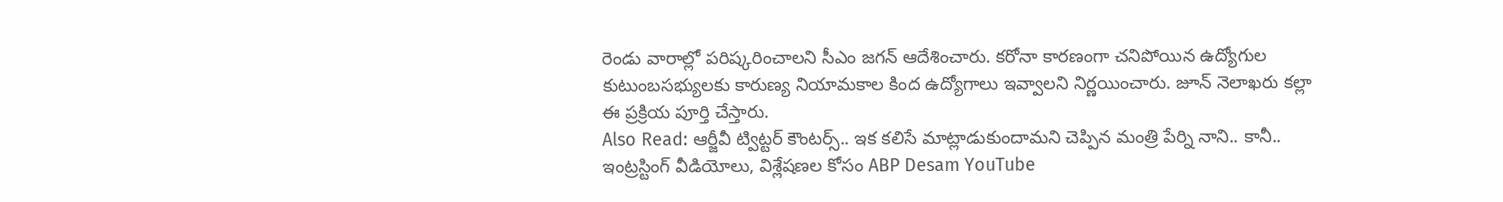రెండు వారాల్లో పరిష్కరించాలని సీఎం జగన్ ఆదేశించారు. కరోనా కారణంగా చనిపోయిన ఉద్యోగుల కుటుంబసభ్యులకు కారుణ్య నియామకాల కింద ఉద్యోగాలు ఇవ్వాలని నిర్ణయించారు. జూన్ నెలాఖరు కల్లా ఈ ప్రక్రియ పూర్తి చేస్తారు.
Also Read: ఆర్జీవీ ట్విట్టర్ కౌంటర్స్.. ఇక కలిసే మాట్లాడుకుందామని చెప్పిన మంత్రి పేర్ని నాని.. కానీ..
ఇంట్రస్టింగ్ వీడియోలు, విశ్లేషణల కోసం ABP Desam YouTube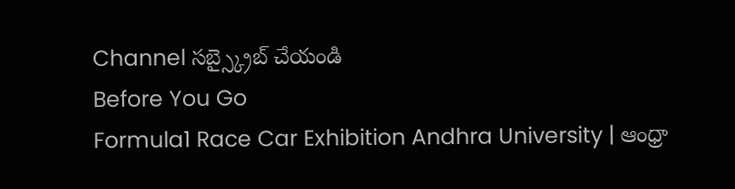Channel సబ్స్క్రైబ్ చేయండి
Before You Go
Formula1 Race Car Exhibition Andhra University | ఆంధ్రా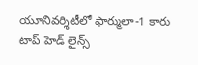యూనివర్శిటీలో ఫార్ములా-1 కారు
టాప్ హెడ్ లైన్స్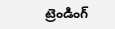ట్రెండింగ్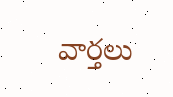వార్తలు